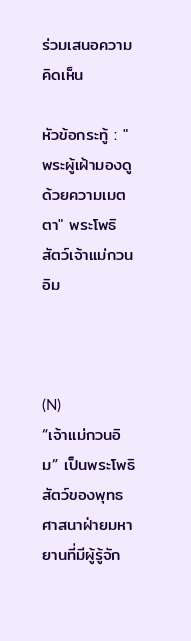ร่วมเสนอความคิดเห็น

หัวข้อกระทู้ : " พระผู้เฝ้ามองดูด้วยความเมตตา" พระโพธิสัตว์เจ้าแม่กวนอิม



(N)
“เจ้าแม่กวนอิม” เป็นพระโพธิสัตว์ของพุทธศาสนาฝ่ายมหายานที่มีผู้รู้จัก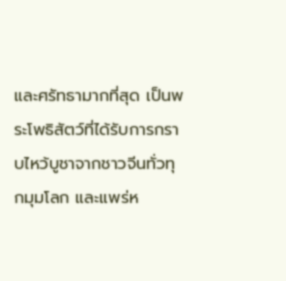และศรัทธามากที่สุด เป็นพระโพธิสัตว์ที่ได้รับการกราบไหว้บูชาจากชาวจีนทั่วทุกมุมโลก และแพร่ห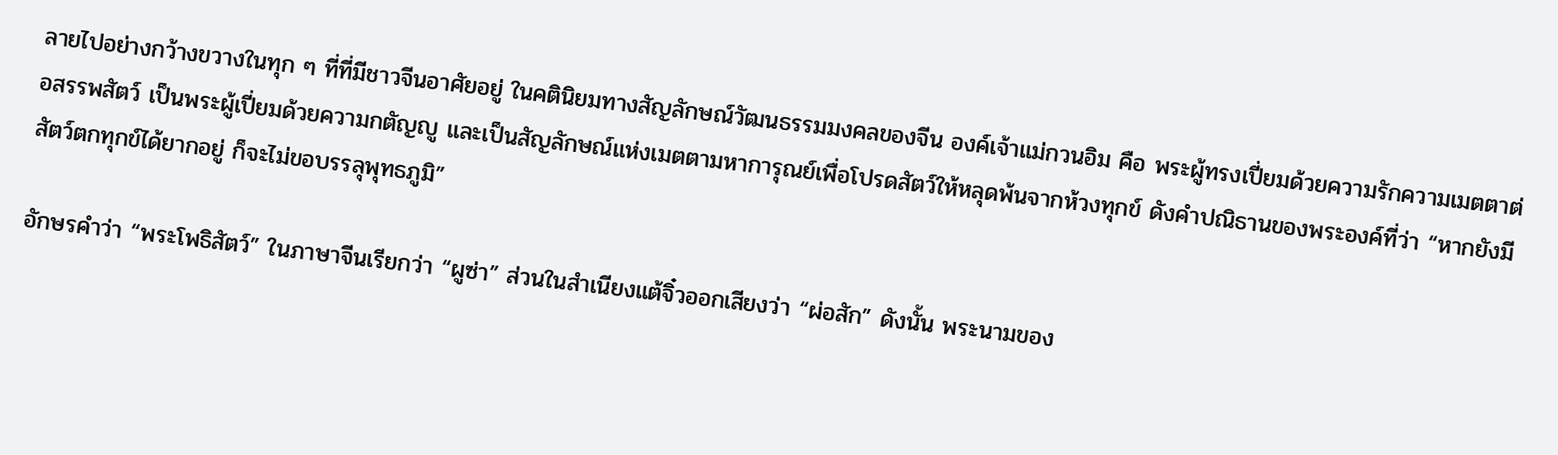ลายไปอย่างกว้างขวางในทุก ๆ ที่ที่มีชาวจีนอาศัยอยู่ ในคตินิยมทางสัญลักษณ์วัฒนธรรมมงคลของจีน องค์เจ้าแม่กวนอิม คือ พระผู้ทรงเปี่ยมด้วยความรักความเมตตาต่อสรรพสัตว์ เป็นพระผู้เปี่ยมด้วยความกตัญญู และเป็นสัญลักษณ์แห่งเมตตามหาการุณย์เพื่อโปรดสัตว์ให้หลุดพ้นจากห้วงทุกข์ ดังคำปณิธานของพระองค์ที่ว่า “หากยังมีสัตว์ตกทุกข์ได้ยากอยู่ ก็จะไม่ขอบรรลุพุทธภูมิ”

อักษรคำว่า “พระโพธิสัตว์” ในภาษาจีนเรียกว่า “ผูซ่า” ส่วนในสำเนียงแต้จิ๋วออกเสียงว่า “ผ่อสัก” ดังนั้น พระนามของ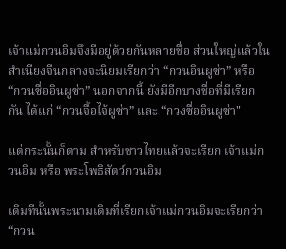เจ้าแม่กวนอิมจึงมีอยู่ด้วยกันหลายชื่อ ส่วนใหญ่แล้วในสำเนียงจีนกลางจะนิยมเรียกว่า “กวนอินผูซ่า” หรือ “กวนซื่ออินผูซ่า” นอกจากนี้ ยังมีอีกบางชื่อที่มีเรียกกัน ได้แก่ “กวนจื้อไจ้ผูซ่า” และ “กวงซื่ออินผูซ่า"

แต่กระนั้นก็ตาม สำหรับชาวไทยแล้วจะเรียก เจ้าแม่กวนอิม หรือ พระโพธิสัตว์กวนอิม

เดิมทีนั้นพระนามเดิมที่เรียกเจ้าแม่กวนอิมจะเรียกว่า “กวน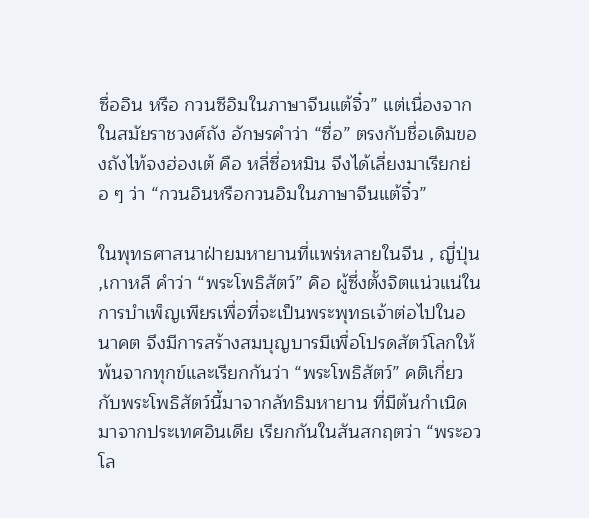ซื่ออิน หรือ กวนซีอิมในภาษาจีนแต้จิ๋ว” แต่เนื่องจากในสมัยราชวงศ์ถัง อักษรคำว่า “ซื่อ” ตรงกับชื่อเดิมของถังไท้จงฮ่องเต้ คือ หลี่ซื่อหมิน จึงได้เลี่ยงมาเรียกย่อ ๆ ว่า “กวนอินหรือกวนอิมในภาษาจีนแต้จิ๋ว”

ในพุทธศาสนาฝ่ายมหายานที่แพร่หลายในจีน , ญี่ปุ่น ,เกาหลี คำว่า “พระโพธิสัตว์” คิอ ผู้ซึ่งตั้งจิตแน่วแน่ในการบำเพ็ญเพียรเพื่อที่จะเป็นพระพุทธเจ้าต่อไปในอนาคต จึงมีการสร้างสมบุญบารมีเพื่อโปรดสัตว์โลกให้พ้นจากทุกข์และเรียกกันว่า “พระโพธิสัตว์” คติเกี่ยวกับพระโพธิสัตว์นี้มาจากลัทธิมหายาน ที่มีต้นกำเนิดมาจากประเทศอินเดีย เรียกกันในสันสกฤตว่า “พระอวโล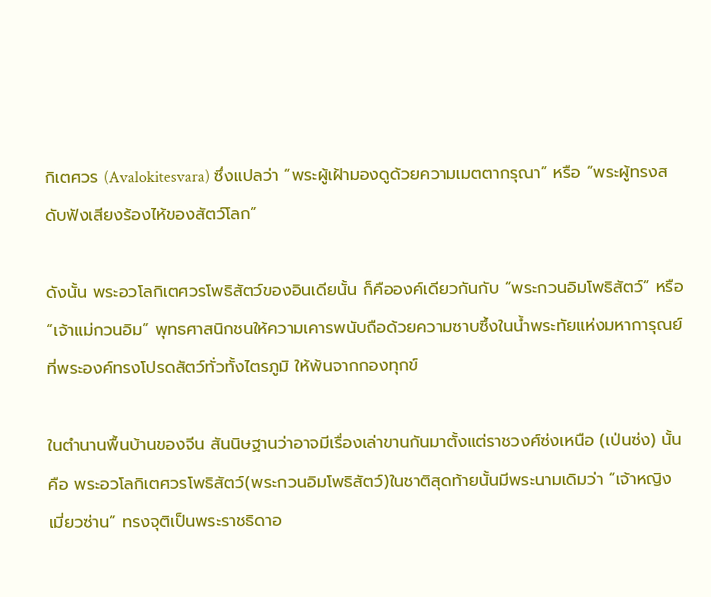กิเตศวร (Avalokitesvara) ซึ่งแปลว่า “พระผู้เฝ้ามองดูด้วยความเมตตากรุณา” หรือ “พระผู้ทรงสดับฟังเสียงร้องไห้ของสัตว์โลก”

ดังนั้น พระอวโลกิเตศวรโพธิสัตว์ของอินเดียนั้น ก็คือองค์เดียวกันกับ “พระกวนอิมโพธิสัตว์” หรือ “เจ้าแม่กวนอิม” พุทธศาสนิกชนให้ความเคารพนับถือด้วยความซาบซึ้งในน้ำพระทัยแห่งมหาการุณย์ ที่พระองค์ทรงโปรดสัตว์ทั่วทั้งไตรภูมิ ให้พ้นจากกองทุกข์

ในตำนานพื้นบ้านของจีน สันนิษฐานว่าอาจมีเรื่องเล่าขานกันมาตั้งแต่ราชวงศ์ซ่งเหนือ (เป่นซ่ง) นั้นคือ พระอวโลกิเตศวรโพธิสัตว์(พระกวนอิมโพธิสัตว์)ในชาติสุดท้ายนั้นมีพระนามเดิมว่า “เจ้าหญิงเมี่ยวซ่าน” ทรงจุติเป็นพระราชธิดาอ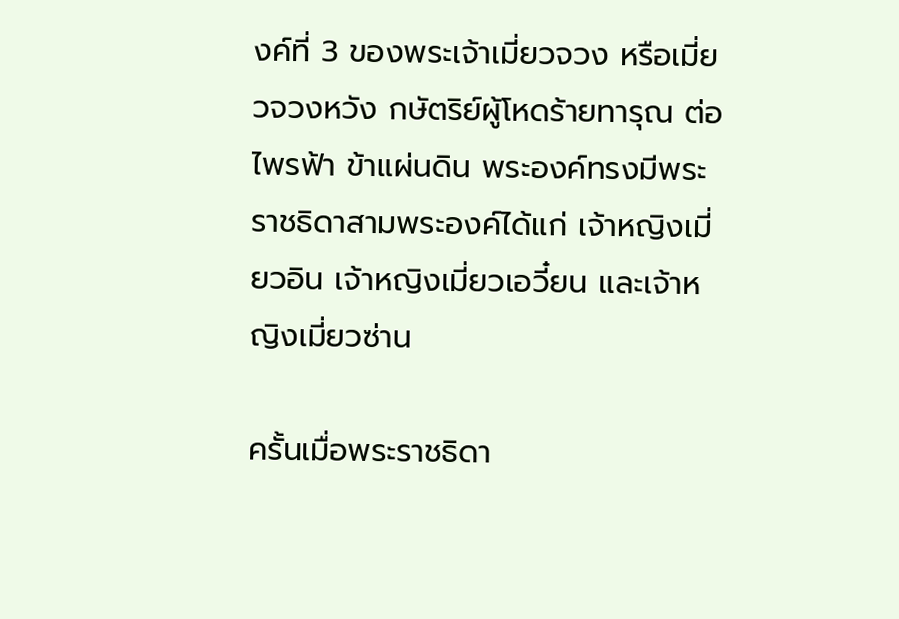งค์ที่ 3 ของพระเจ้าเมี่ยวจวง หรือเมี่ยวจวงหวัง กษัตริย์ผู้โหดร้ายทารุณ ต่อไพรฟ้า ข้าแผ่นดิน พระองค์ทรงมีพระราชธิดาสามพระองค์ได้แก่ เจ้าหญิงเมี่ยวอิน เจ้าหญิงเมี่ยวเอวี๋ยน และเจ้าหญิงเมี่ยวซ่าน

ครั้นเมื่อพระราชธิดา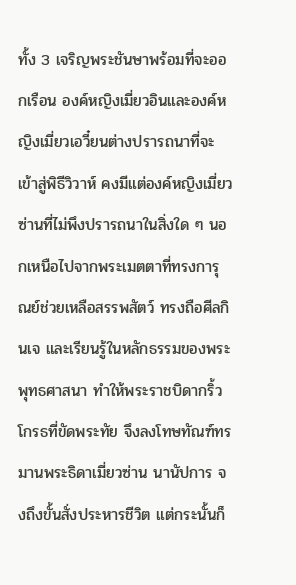ทั้ง 3 เจริญพระชันษาพร้อมที่จะออกเรือน องค์หญิงเมี่ยวอินและองค์หญิงเมี่ยวเอวี๋ยนต่างปรารถนาที่จะเข้าสู่พิธีวิวาห์ คงมีแต่องค์หญิงเมี่ยวซ่านที่ไม่พึงปรารถนาในสิ่งใด ๆ นอกเหนือไปจากพระเมตตาที่ทรงการุณย์ช่วยเหลือสรรพสัตว์ ทรงถือศีลกินเจ และเรียนรู้ในหลักธรรมของพระพุทธศาสนา ทำให้พระราชบิดากริ้วโกรธที่ขัดพระทัย จึงลงโทษทัณฑ์ทรมานพระธิดาเมี่ยวซ่าน นานัปการ จงถึงขั้นสั่งประหารชีวิต แต่กระนั้นก็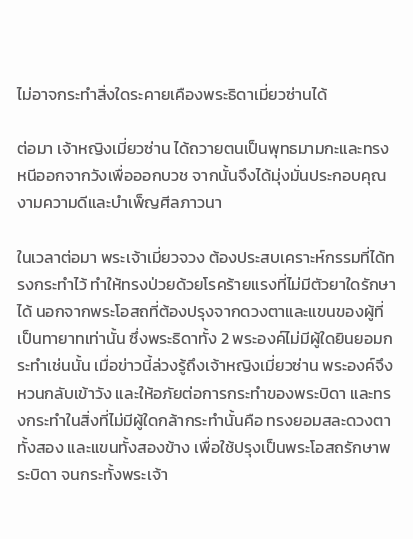ไม่อาจกระทำสิ่งใดระคายเคืองพระธิดาเมี่ยวซ่านได้

ต่อมา เจ้าหญิงเมี่ยวซ่าน ได้ถวายตนเป็นพุทธมามกะและทรงหนีออกจากวังเพื่อออกบวช จากนั้นจึงได้มุ่งมั่นประกอบคุณงามความดีและบำเพ็ญศีลภาวนา

ในเวลาต่อมา พระเจ้าเมี่ยวจวง ต้องประสบเคราะห์กรรมที่ได้ทรงกระทำไว้ ทำให้ทรงป่วยด้วยโรคร้ายแรงที่ไม่มีตัวยาใดรักษาได้ นอกจากพระโอสถที่ต้องปรุงจากดวงตาและแขนของผู้ที่เป็นทายาทเท่านั้น ซึ่งพระธิดาทั้ง 2 พระองค์ไม่มีผู้ใดยินยอมกระทำเช่นนั้น เมื่อข่าวนี้ล่วงรู้ถึงเจ้าหญิงเมี่ยวซ่าน พระองค์จึงหวนกลับเข้าวัง และให้อภัยต่อการกระทำของพระบิดา และทรงกระทำในสิ่งที่ไม่มีผู้ใดกล้ากระทำนั้นคือ ทรงยอมสละดวงตาทั้งสอง และแขนทั้งสองข้าง เพื่อใช้ปรุงเป็นพระโอสถรักษาพระบิดา จนกระทั้งพระเจ้า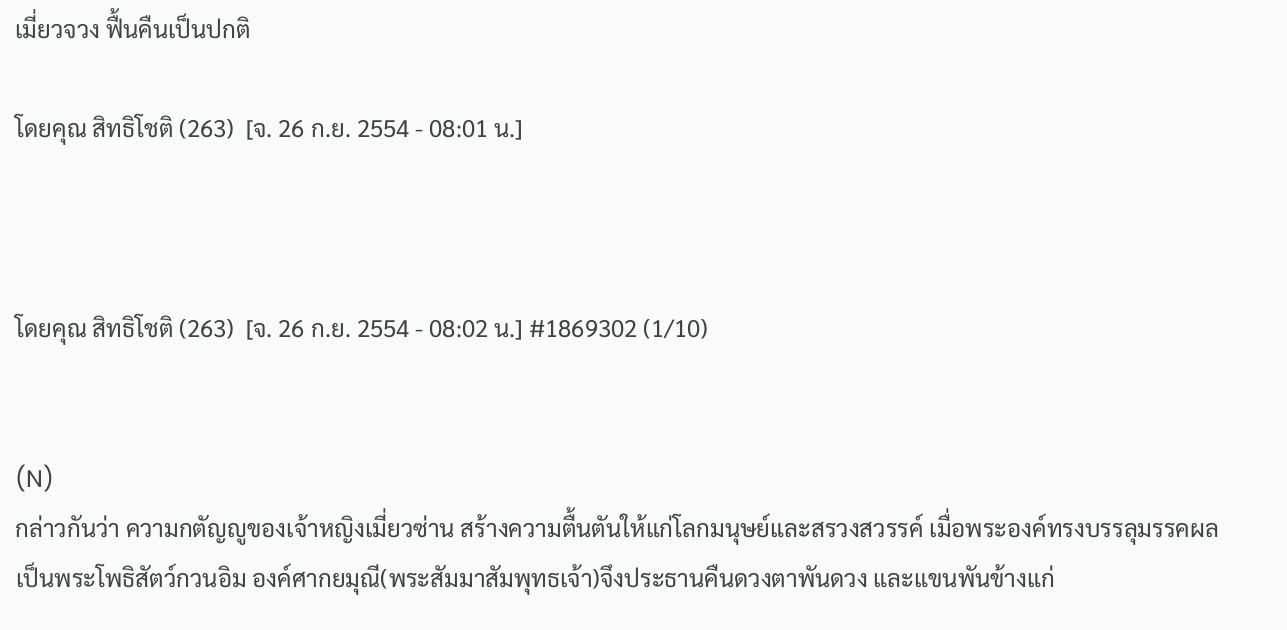เมี่ยวจวง ฟื้นคืนเป็นปกติ

โดยคุณ สิทธิโชติ (263)  [จ. 26 ก.ย. 2554 - 08:01 น.]



โดยคุณ สิทธิโชติ (263)  [จ. 26 ก.ย. 2554 - 08:02 น.] #1869302 (1/10)


(N)
กล่าวกันว่า ความกตัญญูของเจ้าหญิงเมี่ยวซ่าน สร้างความตื้นตันให้แก่โลกมนุษย์และสรวงสวรรค์ เมื่อพระองค์ทรงบรรลุมรรคผลเป็นพระโพธิสัตว์กวนอิม องค์ศากยมุณี(พระสัมมาสัมพุทธเจ้า)จึงประธานคืนดวงตาพันดวง และแขนพันข้างแก่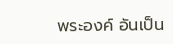พระองค์ อันเป็น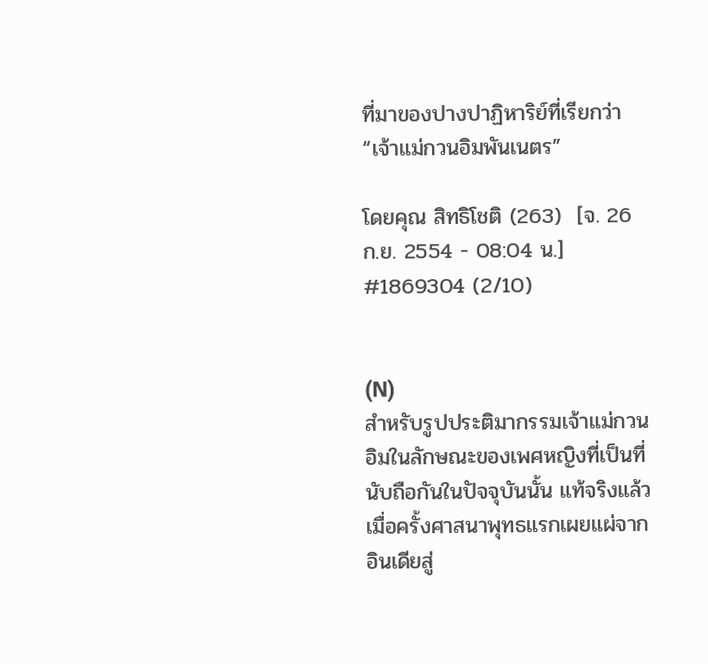ที่มาของปางปาฏิหาริย์ที่เรียกว่า “เจ้าแม่กวนอิมพันเนตร”

โดยคุณ สิทธิโชติ (263)  [จ. 26 ก.ย. 2554 - 08:04 น.] #1869304 (2/10)


(N)
สำหรับรูปประติมากรรมเจ้าแม่กวนอิมในลักษณะของเพศหญิงที่เป็นที่นับถือกันในปัจจุบันนั้น แท้จริงแล้ว เมื่อครั้งศาสนาพุทธแรกเผยแผ่จากอินเดียสู่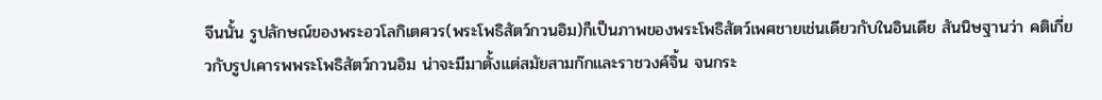จีนนั้น รูปลักษณ์ของพระอวโลกิเตศวร(พระโพธิสัตว์กวนอิม)ก็เป็นภาพของพระโพธิสัตว์เพศชายเช่นเดียวกับในอินเดีย สันนิษฐานว่า คติเกี่ยวกับรูปเคารพพระโพธิสัตว์กวนอิม น่าจะมีมาตั้งแต่สมัยสามก๊กและราชวงค์จิ้น จนกระ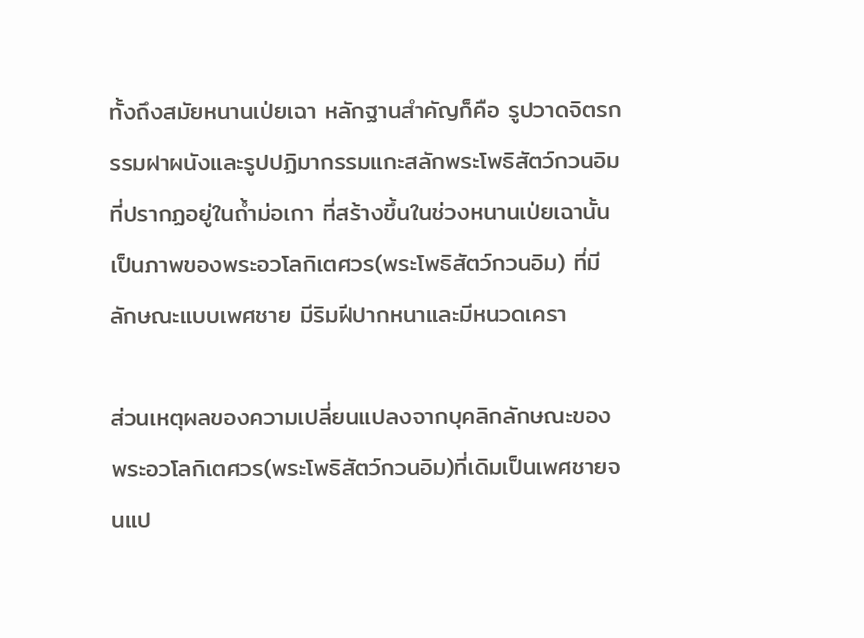ทั้งถึงสมัยหนานเป่ยเฉา หลักฐานสำคัญก็คือ รูปวาดจิตรกรรมฝาผนังและรูปปฏิมากรรมแกะสลักพระโพธิสัตว์กวนอิมที่ปรากฏอยู่ในถ้ำม่อเกา ที่สร้างขึ้นในช่วงหนานเป่ยเฉานั้น เป็นภาพของพระอวโลกิเตศวร(พระโพธิสัตว์กวนอิม) ที่มีลักษณะแบบเพศชาย มีริมฝีปากหนาและมีหนวดเครา

ส่วนเหตุผลของความเปลี่ยนแปลงจากบุคลิกลักษณะของพระอวโลกิเตศวร(พระโพธิสัตว์กวนอิม)ที่เดิมเป็นเพศชายจนแป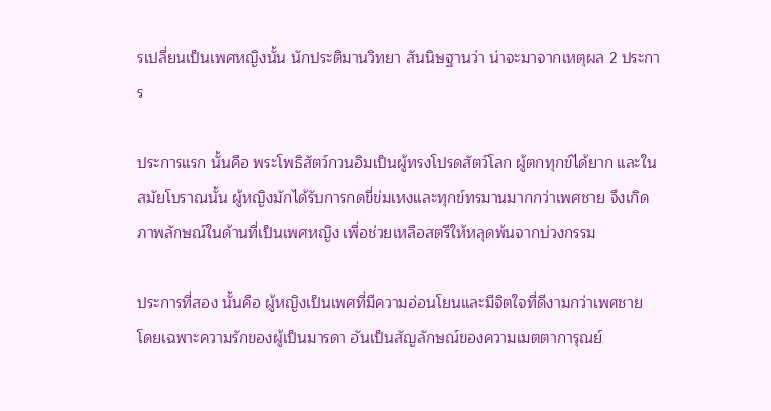รเปลี่ยนเป็นเพศหญิงนั้น นักประติมานวิทยา สันนิษฐานว่า น่าจะมาจากเหตุผล 2 ประการ

ประการแรก นั้นคือ พระโพธิสัตว์กวนอิมเป็นผู้ทรงโปรดสัตว์โลก ผู้ตกทุกข์ได้ยาก และในสมัยโบราณนั้น ผู้หญิงมักได้รับการกดขี่ข่มเหงและทุกข์ทรมานมากกว่าเพศชาย จึงเกิดภาพลักษณ์ในด้านที่เป็นเพศหญิง เพื่อช่วยเหลือสตรีให้หลุดพ้นจากบ่วงกรรม

ประการที่สอง นั้นคือ ผู้หญิงเป็นเพศที่มีความอ่อนโยนและมีจิตใจที่ดีงามกว่าเพศชาย โดยเฉพาะความรักของผู้เป็นมารดา อันเป็นสัญลักษณ์ของความเมตตาการุณย์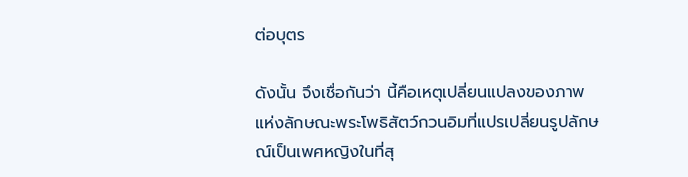ต่อบุตร

ดังนั้น จึงเชื่อกันว่า นี้คือเหตุเปลี่ยนแปลงของภาพแห่งลักษณะพระโพธิสัตว์กวนอิมที่แปรเปลี่ยนรูปลักษณ์เป็นเพศหญิงในที่สุ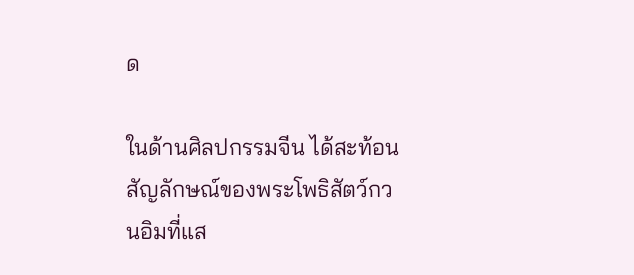ด

ในด้านศิลปกรรมจีน ได้สะท้อนสัญลักษณ์ของพระโพธิสัตว์กวนอิมที่แส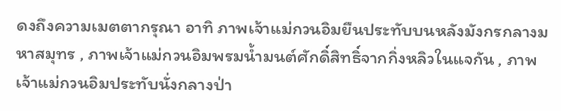ดงถึงความเมตตากรุณา อาทิ ภาพเจ้าแม่กวนอิมยืนประทับบนหลังมังกรกลางมหาสมุทร , ภาพเจ้าแม่กวนอิมพรมน้ำมนต์ศักดิ์สิทธิ์จากกิ่งหลิวในแจกัน , ภาพเจ้าแม่กวนอิมประทับนั่งกลางป่า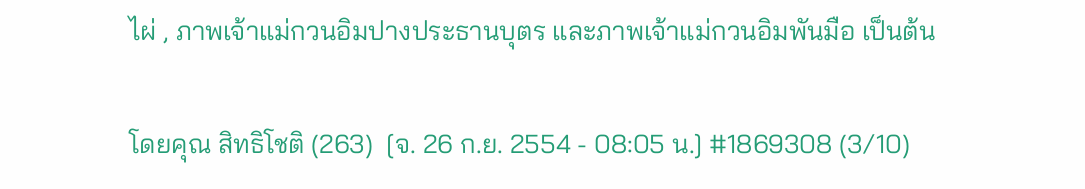ไผ่ , ภาพเจ้าแม่กวนอิมปางประธานบุตร และภาพเจ้าแม่กวนอิมพันมือ เป็นต้น

โดยคุณ สิทธิโชติ (263)  [จ. 26 ก.ย. 2554 - 08:05 น.] #1869308 (3/10)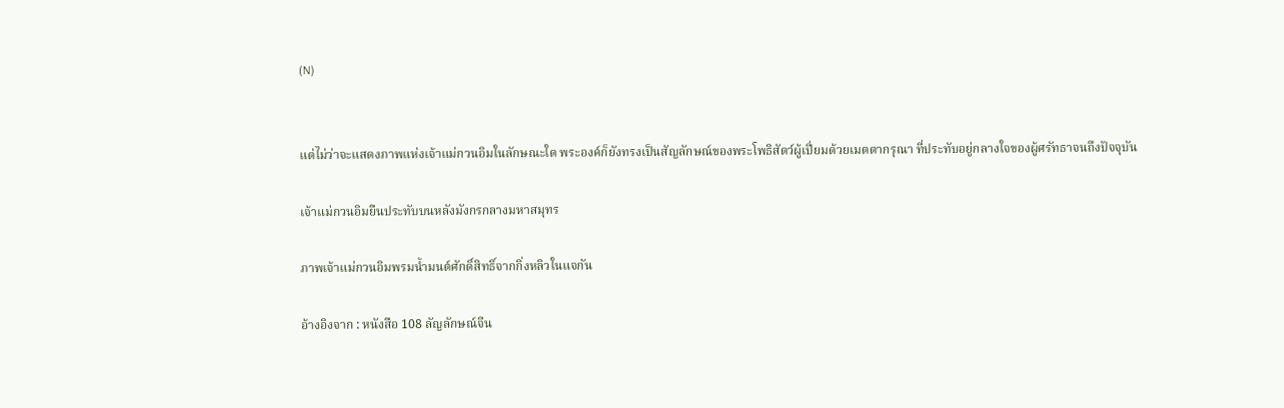(N)


แต่ไม่ว่าจะแสดงภาพแห่งเจ้าแม่กวนอิมในลักษณะใด พระองค์ก็ยังทรงเป็นสัญลักษณ์ของพระโพธิสัตว์ผู้เปี่ยมด้วยเมตตากรุณา ที่ประทับอยู่กลางใจของผู้ศรัทธาจนถึงปัจจุบัน

เจ้าแม่กวนอิมยืนประทับบนหลังมังกรกลางมหาสมุทร

ภาพเจ้าแม่กวนอิมพรมน้ำมนต์ศักดิ์สิทธิ์จากกิ่งหลิวในแจกัน

อ้างอิงจาก : หนังสือ 108 ลัญลักษณ์จีน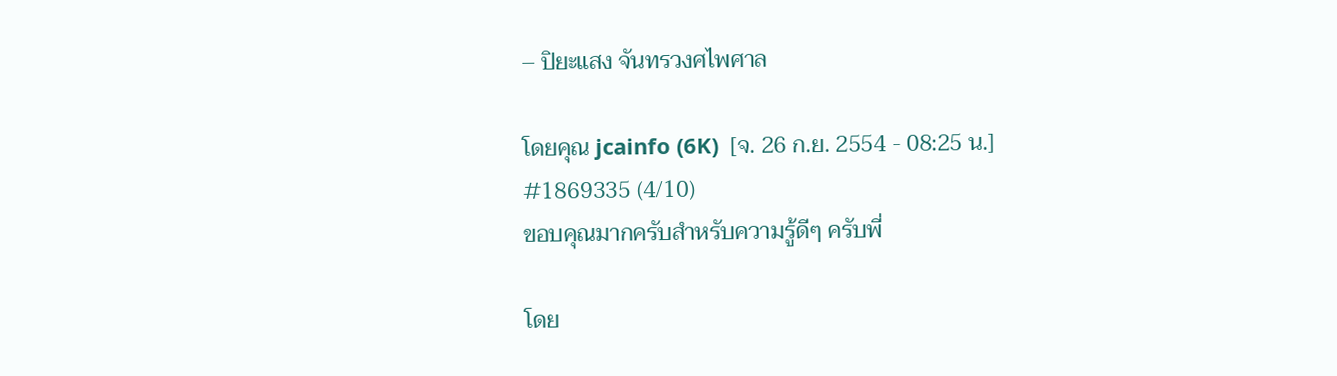– ปิยะแสง จันทรวงศไพศาล

โดยคุณ jcainfo (6K)  [จ. 26 ก.ย. 2554 - 08:25 น.] #1869335 (4/10)
ขอบคุณมากครับสำหรับความรู้ดีๆ ครับพี่

โดย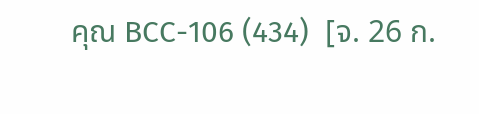คุณ BCC-106 (434)  [จ. 26 ก.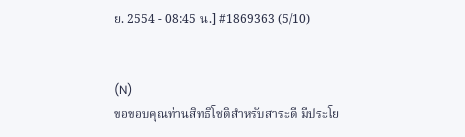ย. 2554 - 08:45 น.] #1869363 (5/10)


(N)
ขอขอบคุณท่านสิทธิโชติสำหรับสาระดี มีประโย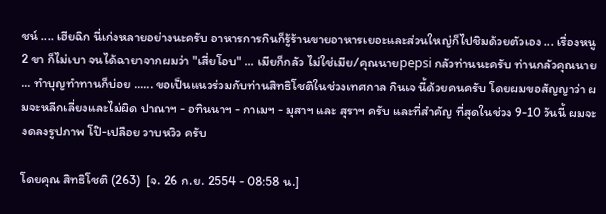ชน์ .... เฮียฉิก นี่เก่งหลายอย่างนะครับ อาหารการกินก็รู้ร้านขายอาหารเยอะและส่วนใหญ่ก็ไปชิมด้วยตัวเอง ... เรื่องหนู 2 ขา ก็ไม่เบา จนได้ฉายาจากผมว่า "เสี่ยโอบ" ... เมียก็กลัว ไม่ใช่เมีย/คุณนายpepsi กลัวท่านนะครับ ท่านกลัวคุณนาย ... ทำบุญทำทานก็บ่อย ...... ขอเป็นแนวร่วมกับท่านสิทธิโชติในช่วงเทศกาล กินเจ นี้ด้วยคนครับ โดยผมขอสัญญาว่า ผมจะหลีกเลี่ยงและไม่ผิด ปาณาฯ - อทินนาฯ - กาเมฯ - มุสาฯ และ สุราฯ ครับ และที่สำคัญ ที่สุดในช่วง 9-10 วันนี้ ผมจะงดลงรูปภาพ โป๊-เปลือย วาบหวิว ครับ

โดยคุณ สิทธิโชติ (263)  [จ. 26 ก.ย. 2554 - 08:58 น.]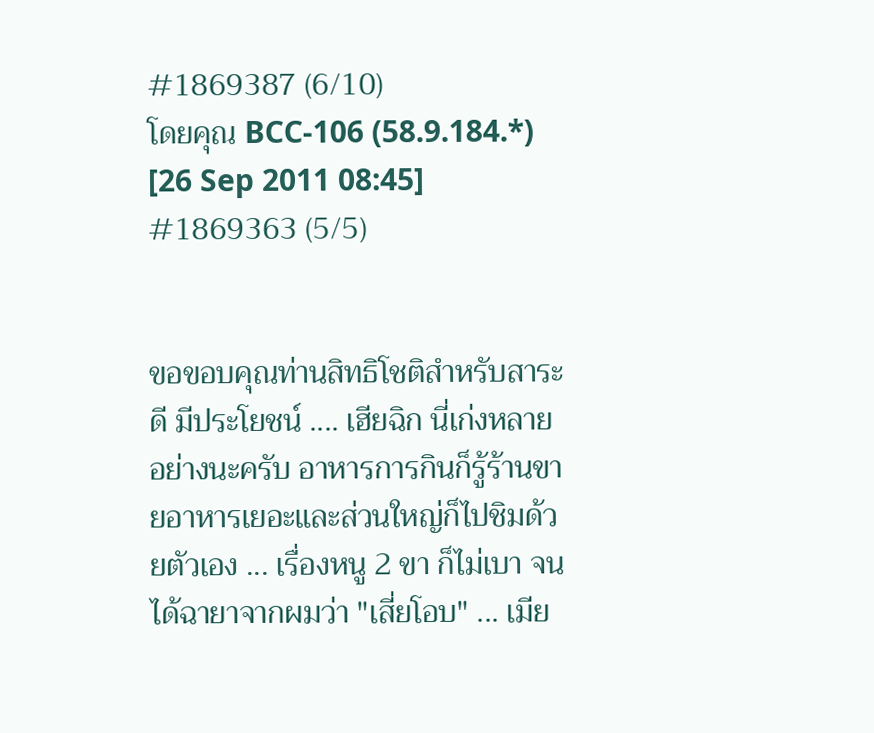#1869387 (6/10)
โดยคุณ BCC-106 (58.9.184.*) [26 Sep 2011 08:45] #1869363 (5/5)


ขอขอบคุณท่านสิทธิโชติสำหรับสาระดี มีประโยชน์ .... เฮียฉิก นี่เก่งหลายอย่างนะครับ อาหารการกินก็รู้ร้านขายอาหารเยอะและส่วนใหญ่ก็ไปชิมด้วยตัวเอง ... เรื่องหนู 2 ขา ก็ไม่เบา จนได้ฉายาจากผมว่า "เสี่ยโอบ" ... เมีย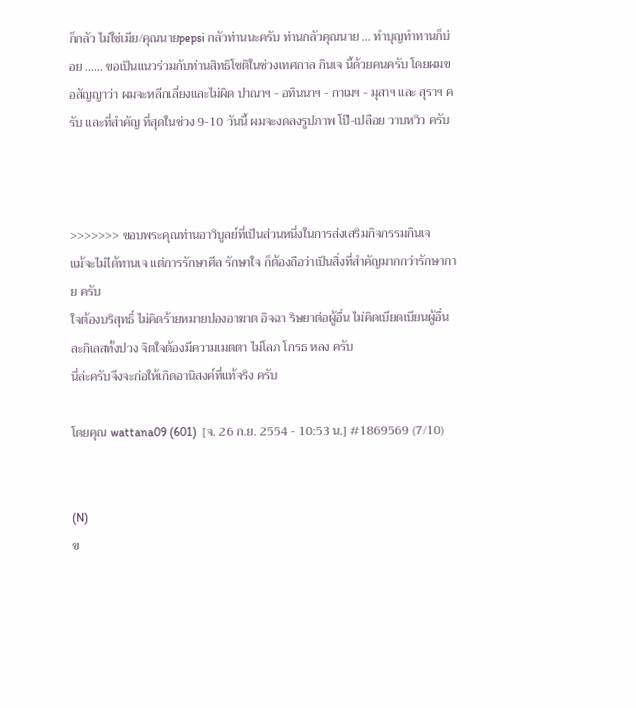ก็กลัว ไม่ใช่เมีย/คุณนายpepsi กลัวท่านนะครับ ท่านกลัวคุณนาย ... ทำบุญทำทานก็บ่อย ...... ขอเป็นแนวร่วมกับท่านสิทธิโชติในช่วงเทศกาล กินเจ นี้ด้วยคนครับ โดยผมขอสัญญาว่า ผมจะหลีกเลี่ยงและไม่ผิด ปาณาฯ - อทินนาฯ - กาเมฯ - มุสาฯ และ สุราฯ ครับ และที่สำคัญ ที่สุดในช่วง 9-10 วันนี้ ผมจะงดลงรูปภาพ โป๊-เปลือย วาบหวิว ครับ



>>>>>>> ขอบพระคุณท่านอาวิบูลย์ที่เป็นส่วนหนึ่งในการส่งเสริมกิจกรรมกินเจ
แม้จะไม่ได้ทานเจ แต่การรักษาศีล รักษาใจ ก็ต้องถือว่าเป็นสิ่งที่สำคัญมากกว่ารักษากาย ครับ
ใจต้องบริสุทธิ์ ไม่คิดร้ายหมายปองอาฆาต อิจฉา ริษยาต่อผู้อื่น ไม่คิดเบียดเบียนผู้อื่น ละกิเลสทั้งปวง จิตใจต้องมีความเมตตา ไม่โลภ โกรธ หลง ครับ
นี่ล่ะครับจึงจะก่อให้เกิดอานิสงค์ที่แท้จริง ครับ

โดยคุณ wattana09 (601)  [จ. 26 ก.ย. 2554 - 10:53 น.] #1869569 (7/10)


(N)
ข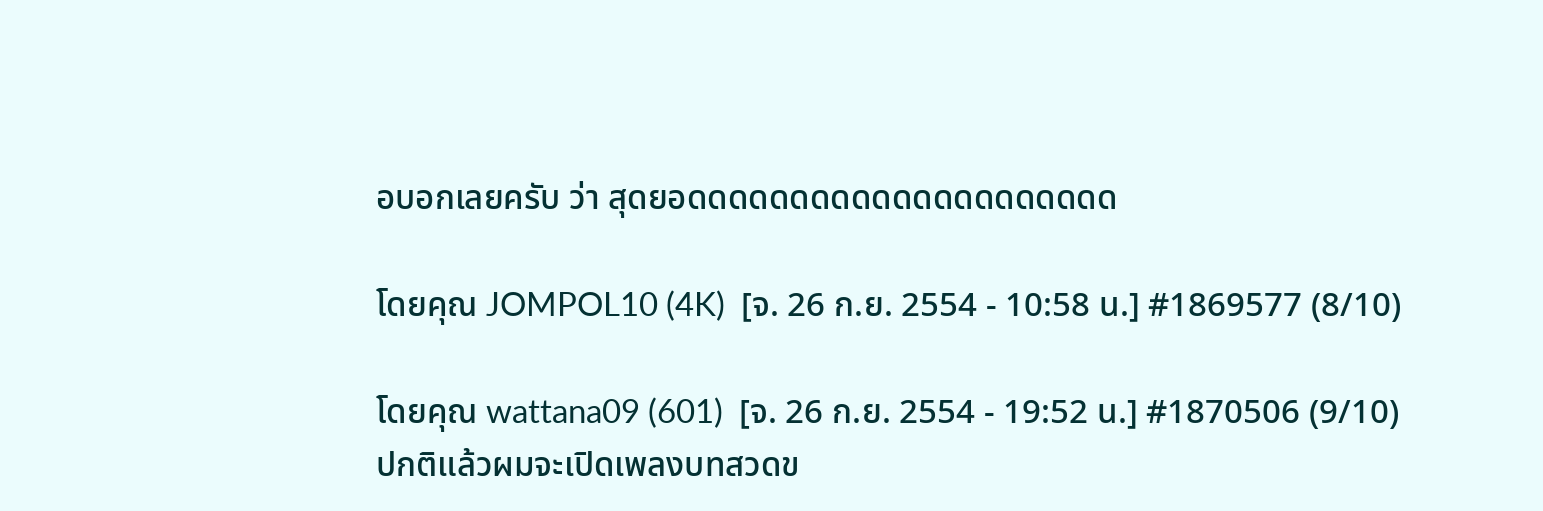อบอกเลยครับ ว่า สุดยอดดดดดดดดดดดดดดดดดดดดด

โดยคุณ JOMPOL10 (4K)  [จ. 26 ก.ย. 2554 - 10:58 น.] #1869577 (8/10)

โดยคุณ wattana09 (601)  [จ. 26 ก.ย. 2554 - 19:52 น.] #1870506 (9/10)
ปกติแล้วผมจะเปิดเพลงบทสวดข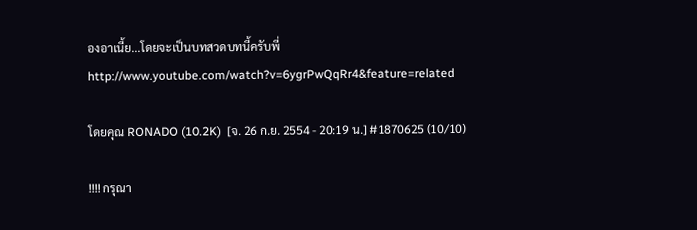องอาเนี้ย...โดยจะเป็นบทสวดบทนี้ครับพี่
http://www.youtube.com/watch?v=6ygrPwQqRr4&feature=related

โดยคุณ RONADO (10.2K)  [จ. 26 ก.ย. 2554 - 20:19 น.] #1870625 (10/10)

!!!! กรุณา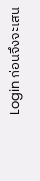Login ก่อนจึงจะเสน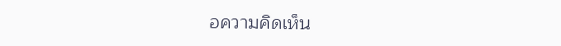อความคิดเห็น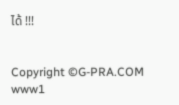ได้ !!!


Copyright ©G-PRA.COM
www1